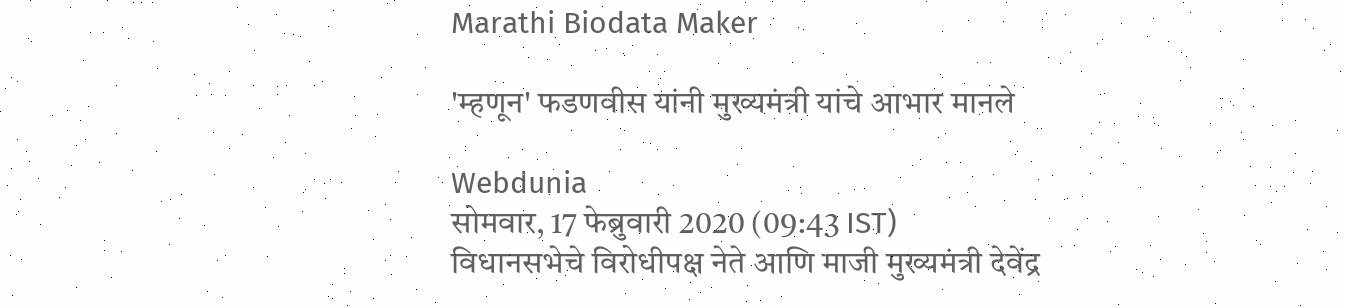Marathi Biodata Maker

'म्हणून' फडणवीस यांनी मुख्यमंत्री यांचे आभार मानले

Webdunia
सोमवार, 17 फेब्रुवारी 2020 (09:43 IST)
विधानसभेचे विरोधीपक्ष नेते आणि माजी मुख्यमंत्री देवेंद्र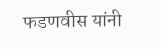फडणवीस यांनी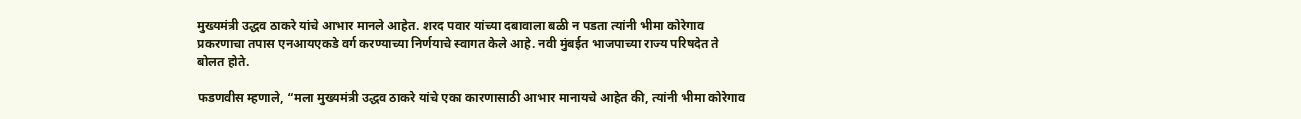मुख्यमंत्री उद्धव ठाकरे यांचे आभार मानले आहेत. शरद पवार यांच्या दबावाला बळी न पडता त्यांनी भीमा कोरेगाव प्रकरणाचा तपास एनआयएकडे वर्ग करण्याच्या निर्णयाचे स्वागत केले आहे. नवी मुंबईत भाजपाच्या राज्य परिषदेत ते बोलत होते.

फडणवीस म्हणाले, “मला मुख्यमंत्री उद्धव ठाकरे यांचे एका कारणासाठी आभार मानायचे आहेत की, त्यांनी भीमा कोरेगाव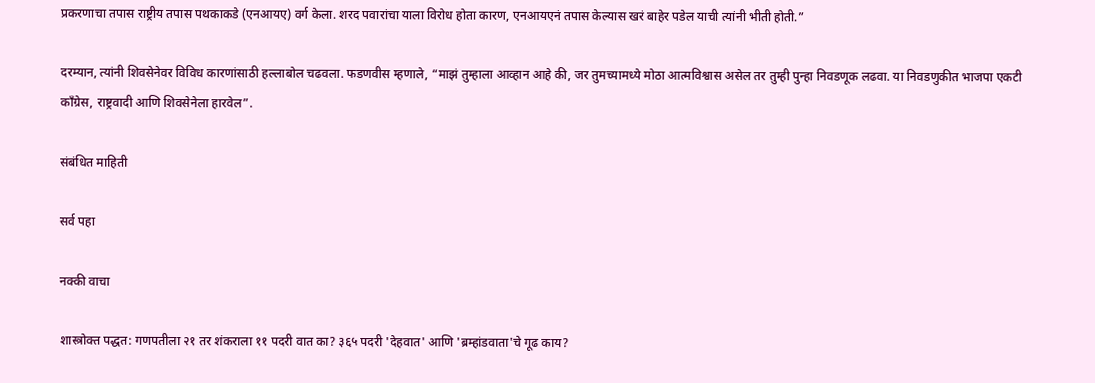प्रकरणाचा तपास राष्ट्रीय तपास पथकाकडे (एनआयए) वर्ग केला. शरद पवारांचा याला विरोध होता कारण, एनआयएनं तपास केल्यास खरं बाहेर पडेल याची त्यांनी भीती होती.”

दरम्यान, त्यांनी शिवसेनेवर विविध कारणांसाठी हल्लाबोल चढवला. फडणवीस म्हणाले, “माझं तुम्हाला आव्हान आहे की, जर तुमच्यामध्ये मोठा आत्मविश्वास असेल तर तुम्ही पुन्हा निवडणूक लढवा. या निवडणुकीत भाजपा एकटी काँग्रेस, राष्ट्रवादी आणि शिवसेनेला हारवेल”.

संबंधित माहिती

सर्व पहा

नक्की वाचा

शास्त्रोक्त पद्धत: गणपतीला २१ तर शंकराला ११ पदरी वात का? ३६५ पदरी 'देहवात' आणि 'ब्रम्हांडवाता'चे गूढ काय?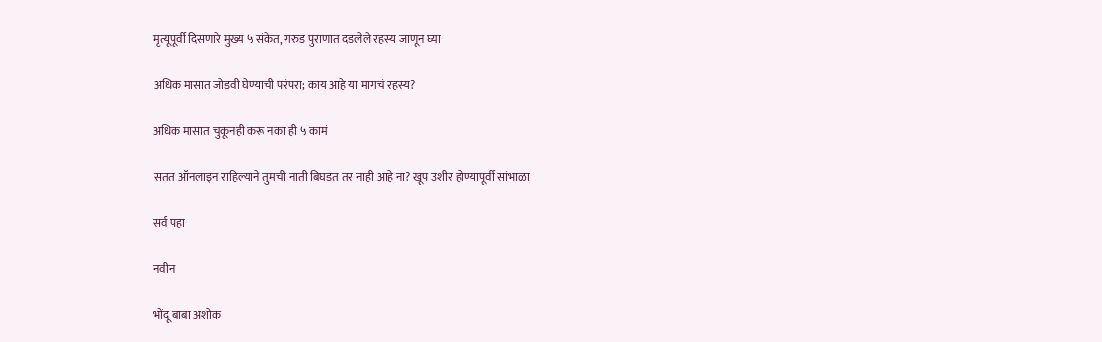मृत्यूपूर्वी दिसणारे मुख्य ५ संकेत, गरुड पुराणात दडलेले रहस्य जाणून घ्या

अधिक मासात जोडवी घेण्याची परंपरा; काय आहे या मागचं रहस्य?

अधिक मासात चुकूनही करू नका ही ५ कामं

सतत ऑनलाइन राहिल्याने तुमची नाती बिघडत तर नाही आहे ना? खूप उशीर होण्यापूर्वी सांभाळा

सर्व पहा

नवीन

भोंदू बाबा अशोक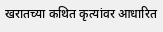खरातच्या कथित कृत्यांवर आधारित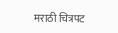मराठी चित्रपट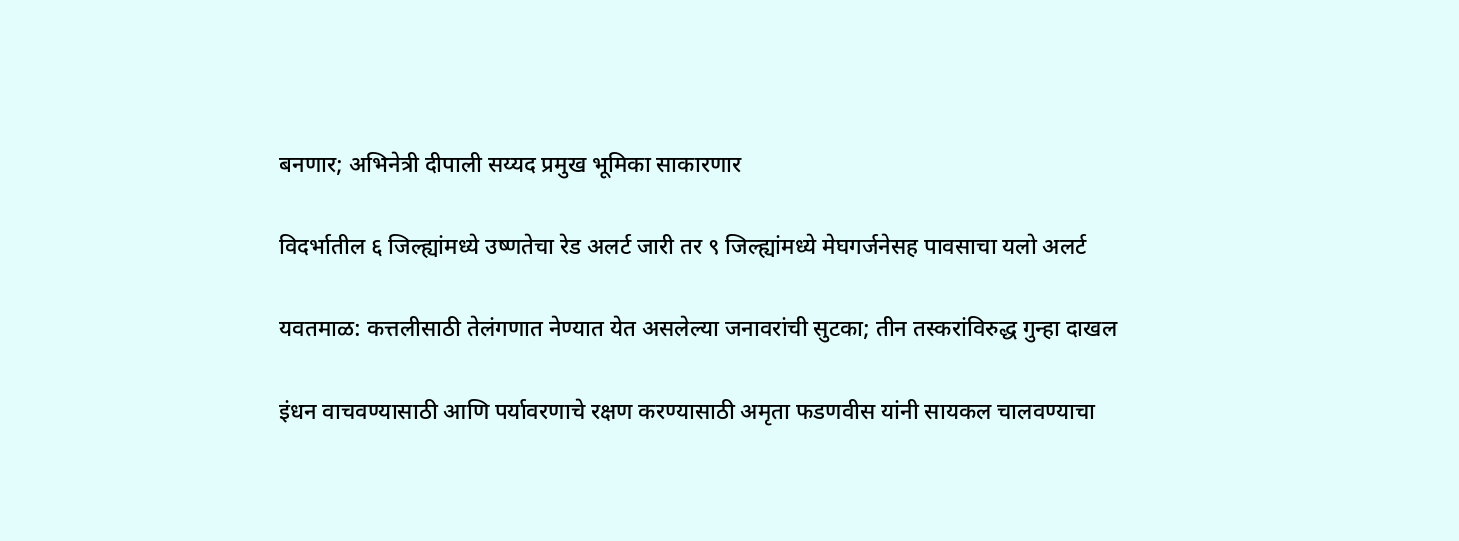बनणार; अभिनेत्री दीपाली सय्यद प्रमुख भूमिका साकारणार

विदर्भातील ६ जिल्ह्यांमध्ये उष्णतेचा रेड अलर्ट जारी तर ९ जिल्ह्यांमध्ये मेघगर्जनेसह पावसाचा यलो अलर्ट

यवतमाळ: कत्तलीसाठी तेलंगणात नेण्यात येत असलेल्या जनावरांची सुटका; तीन तस्करांविरुद्ध गुन्हा दाखल

इंधन वाचवण्यासाठी आणि पर्यावरणाचे रक्षण करण्यासाठी अमृता फडणवीस यांनी सायकल चालवण्याचा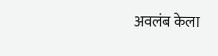अवलंब केला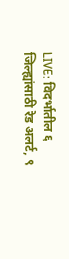LIVE: विदर्भातील ६ जिल्ह्यांसाठी रेड अलर्ट, ९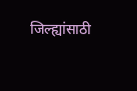जिल्ह्यांसाठी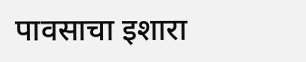पावसाचा इशारा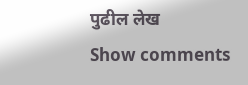पुढील लेख
Show comments